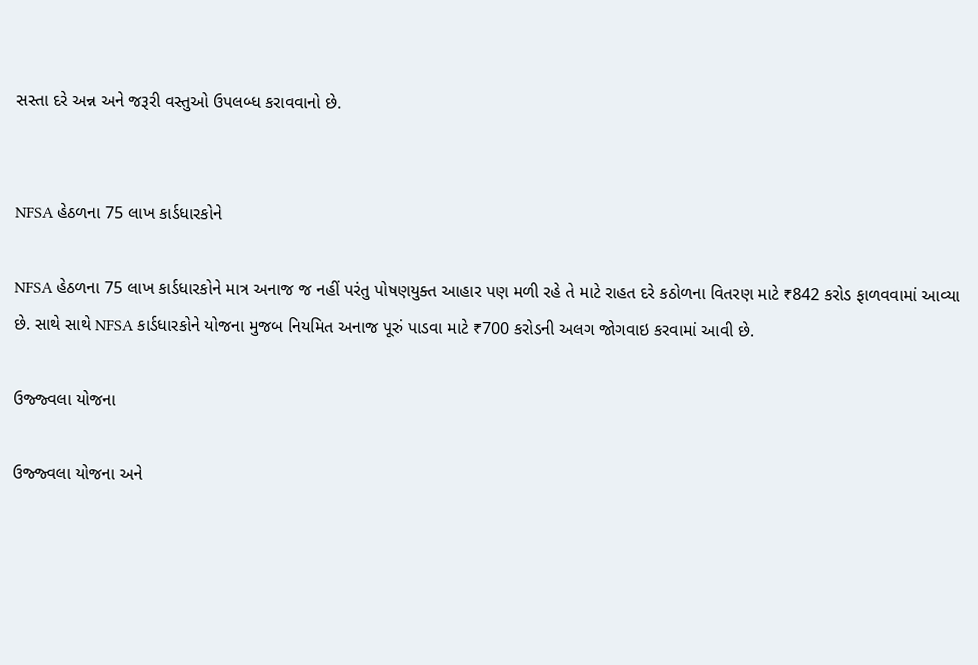સસ્તા દરે અન્ન અને જરૂરી વસ્તુઓ ઉપલબ્ધ કરાવવાનો છે.


NFSA હેઠળના 75 લાખ કાર્ડધારકોને

NFSA હેઠળના 75 લાખ કાર્ડધારકોને માત્ર અનાજ જ નહીં પરંતુ પોષણયુક્ત આહાર પણ મળી રહે તે માટે રાહત દરે કઠોળના વિતરણ માટે ₹842 કરોડ ફાળવવામાં આવ્યા છે. સાથે સાથે NFSA કાર્ડધારકોને યોજના મુજબ નિયમિત અનાજ પૂરું પાડવા માટે ₹700 કરોડની અલગ જોગવાઇ કરવામાં આવી છે.

ઉજ્જ્વલા યોજના

ઉજ્જ્વલા યોજના અને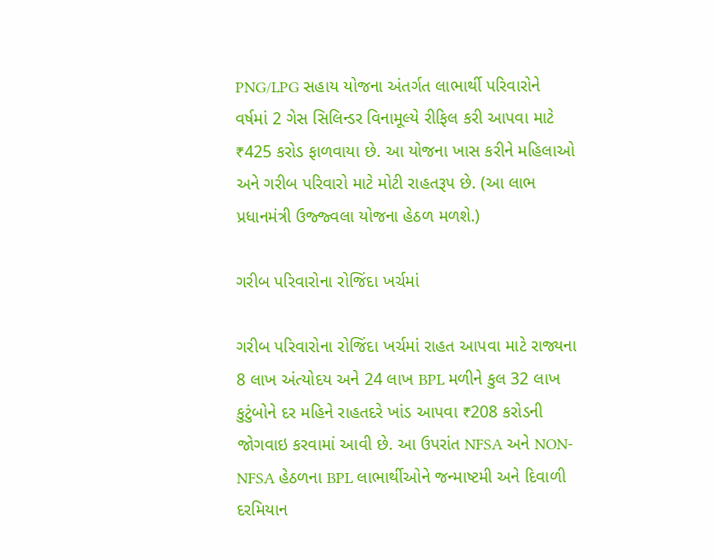PNG/LPG સહાય યોજના અંતર્ગત લાભાર્થી પરિવારોને વર્ષમાં 2 ગેસ સિલિન્ડર વિનામૂલ્યે રીફિલ કરી આપવા માટે ₹425 કરોડ ફાળવાયા છે. આ યોજના ખાસ કરીને મહિલાઓ અને ગરીબ પરિવારો માટે મોટી રાહતરૂપ છે. (આ લાભ પ્રધાનમંત્રી ઉજ્જ્વલા યોજના હેઠળ મળશે.)

ગરીબ પરિવારોના રોજિંદા ખર્ચમાં

ગરીબ પરિવારોના રોજિંદા ખર્ચમાં રાહત આપવા માટે રાજ્યના 8 લાખ અંત્યોદય અને 24 લાખ BPL મળીને કુલ 32 લાખ કુટુંબોને દર મહિને રાહતદરે ખાંડ આપવા ₹208 કરોડની જોગવાઇ કરવામાં આવી છે. આ ઉપરાંત NFSA અને NON-NFSA હેઠળના BPL લાભાર્થીઓને જન્માષ્ટમી અને દિવાળી દરમિયાન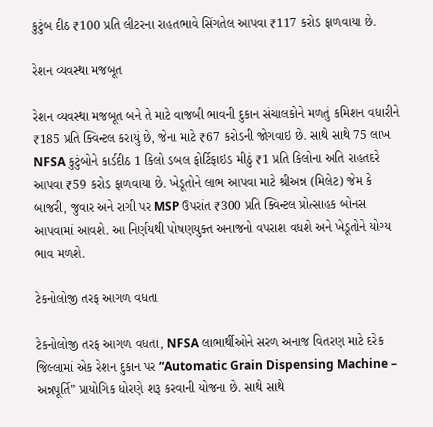કુટુંબ દીઠ ₹100 પ્રતિ લીટરના રાહતભાવે સિંગતેલ આપવા ₹117 કરોડ ફાળવાયા છે.

રેશન વ્યવસ્થા મજબૂત

રેશન વ્યવસ્થા મજબૂત બને તે માટે વાજબી ભાવની દુકાન સંચાલકોને મળતું કમિશન વધારીને ₹185 પ્રતિ ક્વિન્ટલ કરાયું છે, જેના માટે ₹67 કરોડની જોગવાઇ છે. સાથે સાથે 75 લાખ NFSA કુટુંબોને કાર્ડદીઠ 1 કિલો ડબલ ફોર્ટિફાઇડ મીઠું ₹1 પ્રતિ કિલોના અતિ રાહતદરે આપવા ₹59 કરોડ ફાળવાયા છે. ખેડૂતોને લાભ આપવા માટે શ્રીઅન્ન (મિલેટ) જેમ કે બાજરી, જુવાર અને રાગી પર MSP ઉપરાંત ₹300 પ્રતિ ક્વિન્ટલ પ્રોત્સાહક બોનસ આપવામાં આવશે. આ નિર્ણયથી પોષણયુક્ત અનાજનો વપરાશ વધશે અને ખેડૂતોને યોગ્ય ભાવ મળશે.

ટેકનોલોજી તરફ આગળ વધતા

ટેકનોલોજી તરફ આગળ વધતા, NFSA લાભાર્થીઓને સરળ અનાજ વિતરણ માટે દરેક જિલ્લામાં એક રેશન દુકાન પર “Automatic Grain Dispensing Machine – અન્નપૂર્તિ” પ્રાયોગિક ધોરણે શરૂ કરવાની યોજના છે. સાથે સાથે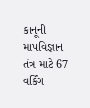કાનૂની માપવિજ્ઞાન તંત્ર માટે 67 વર્કિંગ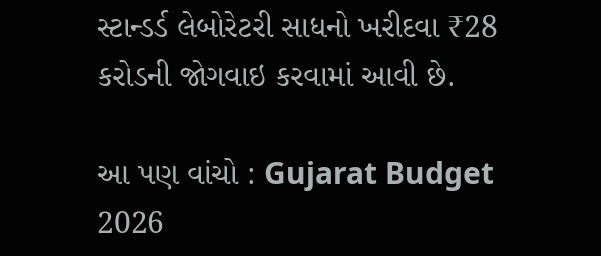સ્ટાન્ડર્ડ લેબોરેટરી સાધનો ખરીદવા ₹28 કરોડની જોગવાઇ કરવામાં આવી છે.

આ પણ વાંચો : Gujarat Budget 2026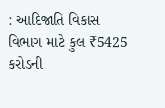: આદિજાતિ વિકાસ વિભાગ માટે કુલ ₹5425 કરોડની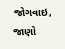જોગવાઇ, જાણો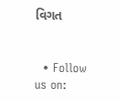વિગત


  • Follow us on: